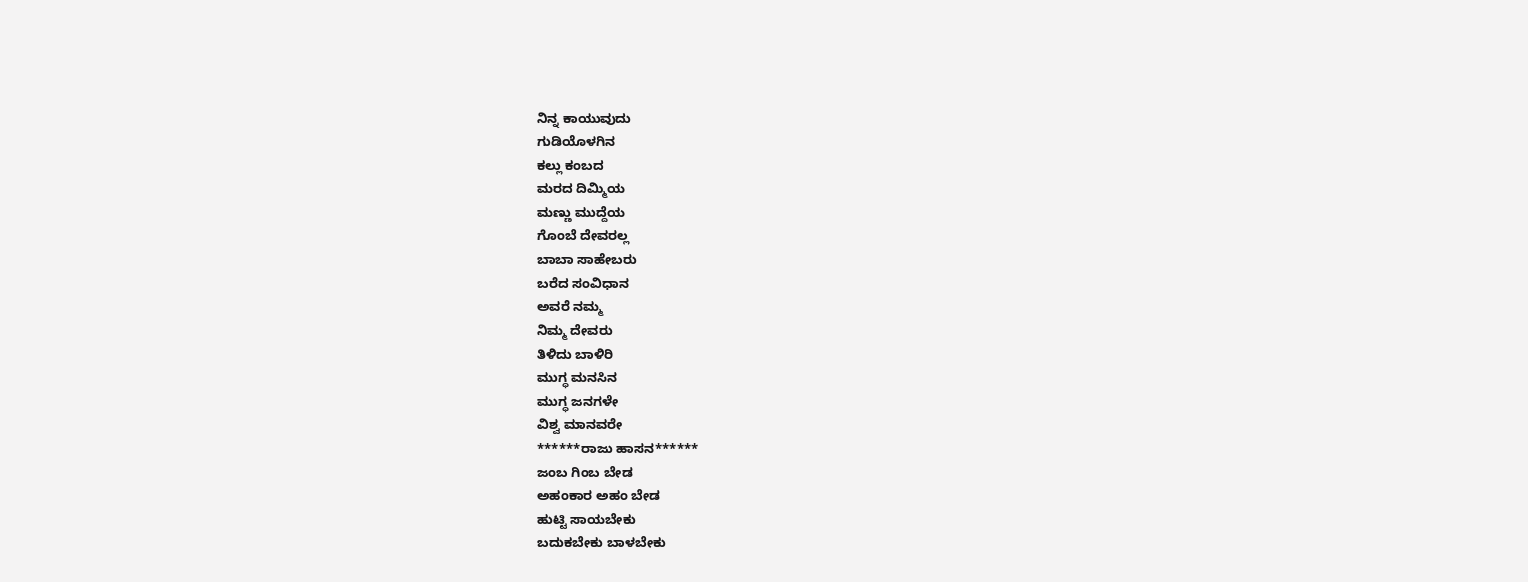ನಿನ್ನ ಕಾಯುವುದು
ಗುಡಿಯೊಳಗಿನ
ಕಲ್ಲು ಕಂಬದ
ಮರದ ದಿಮ್ಮಿಯ
ಮಣ್ಣು ಮುದ್ದೆಯ
ಗೊಂಬೆ ದೇವರಲ್ಲ
ಬಾಬಾ ಸಾಹೇಬರು
ಬರೆದ ಸಂವಿಧಾನ
ಅವರೆ ನಮ್ಮ
ನಿಮ್ಮ ದೇವರು
ತಿಳಿದು ಬಾಳಿರಿ
ಮುಗ್ಧ ಮನಸಿನ
ಮುಗ್ಧ ಜನಗಳೇ
ವಿಶ್ವ ಮಾನವರೇ
******ರಾಜು ಹಾಸನ******
ಜಂಬ ಗಿಂಬ ಬೇಡ
ಅಹಂಕಾರ ಅಹಂ ಬೇಡ
ಹುಟ್ಟಿ ಸಾಯಬೇಕು
ಬದುಕಬೇಕು ಬಾಳಬೇಕು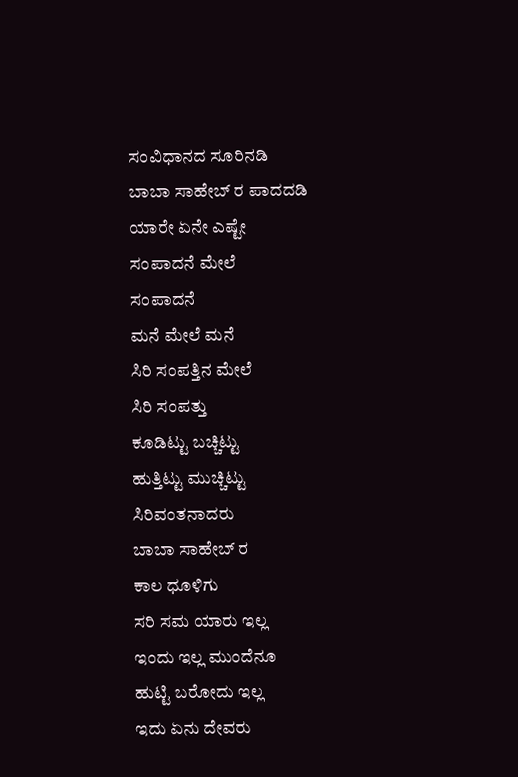ಸಂವಿಧಾನದ ಸೂರಿನಡಿ
ಬಾಬಾ ಸಾಹೇಬ್ ರ ಪಾದದಡಿ
ಯಾರೇ ಏನೇ ಎಷ್ಟೇ
ಸಂಪಾದನೆ ಮೇಲೆ
ಸಂಪಾದನೆ
ಮನೆ ಮೇಲೆ ಮನೆ
ಸಿರಿ ಸಂಪತ್ತಿನ ಮೇಲೆ
ಸಿರಿ ಸಂಪತ್ತು
ಕೂಡಿಟ್ಟು ಬಚ್ಚಿಟ್ಟು
ಹುತ್ತಿಟ್ಟು ಮುಚ್ಚಿಟ್ಟು
ಸಿರಿವಂತನಾದರು
ಬಾಬಾ ಸಾಹೇಬ್ ರ
ಕಾಲ ಧೂಳಿಗು
ಸರಿ ಸಮ ಯಾರು ಇಲ್ಲ
ಇಂದು ಇಲ್ಲ ಮುಂದೆನೂ
ಹುಟ್ಟಿ ಬರೋದು ಇಲ್ಲ
ಇದು ಏನು ದೇವರು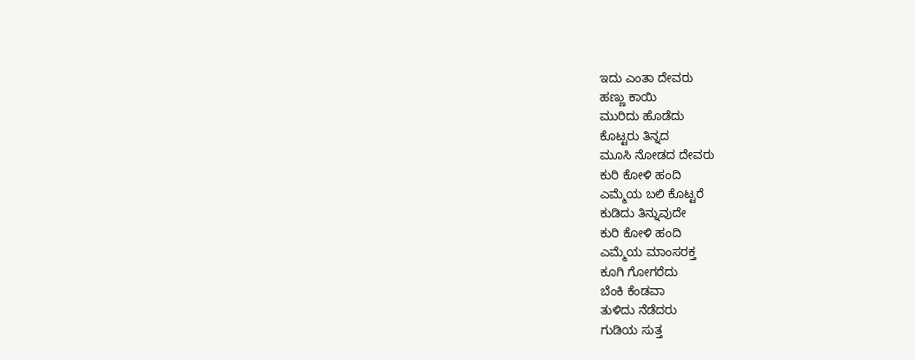ಇದು ಎಂತಾ ದೇವರು
ಹಣ್ಣು ಕಾಯಿ
ಮುರಿದು ಹೊಡೆದು
ಕೊಟ್ಟರು ತಿನ್ನದ
ಮೂಸಿ ನೋಡದ ದೇವರು
ಕುರಿ ಕೋಳಿ ಹಂದಿ
ಎಮ್ಮೆಯ ಬಲಿ ಕೊಟ್ಟರೆ
ಕುಡಿದು ತಿನ್ನುವುದೇ
ಕುರಿ ಕೋಳಿ ಹಂದಿ
ಎಮ್ಮೆಯ ಮಾಂಸರಕ್ತ
ಕೂಗಿ ಗೋಗರೆದು
ಬೆಂಕಿ ಕೆಂಡವಾ
ತುಳಿದು ನೆಡೆದರು
ಗುಡಿಯ ಸುತ್ತ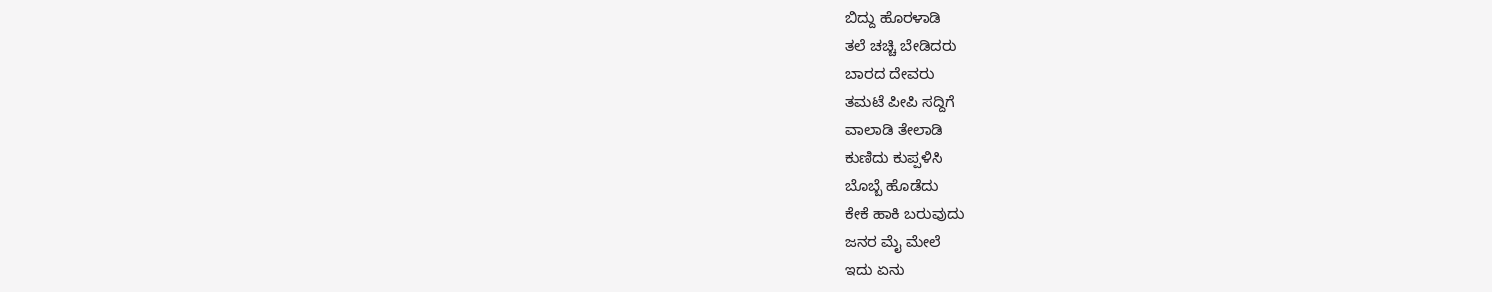ಬಿದ್ದು ಹೊರಳಾಡಿ
ತಲೆ ಚಚ್ಚಿ ಬೇಡಿದರು
ಬಾರದ ದೇವರು
ತಮಟೆ ಪೀಪಿ ಸದ್ದಿಗೆ
ವಾಲಾಡಿ ತೇಲಾಡಿ
ಕುಣಿದು ಕುಪ್ಪಳಿಸಿ
ಬೊಬ್ಬೆ ಹೊಡೆದು
ಕೇಕೆ ಹಾಕಿ ಬರುವುದು
ಜನರ ಮೈ ಮೇಲೆ
ಇದು ಏನು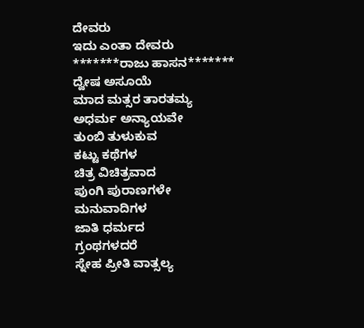ದೇವರು
ಇದು ಎಂತಾ ದೇವರು
*******ರಾಜು ಹಾಸನ*******
ದ್ವೇಷ ಅಸೂಯೆ
ಮಾದ ಮತ್ಸರ ತಾರತಮ್ಯ
ಅಧರ್ಮ ಅನ್ಯಾಯವೇ
ತುಂಬಿ ತುಳುಕುವ
ಕಟ್ಟು ಕಥೆಗಳ
ಚಿತ್ರ ವಿಚಿತ್ರವಾದ
ಪುಂಗಿ ಪುರಾಣಗಳೇ
ಮನುವಾದಿಗಳ
ಜಾತಿ ಧರ್ಮದ
ಗ್ರಂಥಗಳದರೆ
ಸ್ನೇಹ ಪ್ರೀತಿ ವಾತ್ಸಲ್ಯ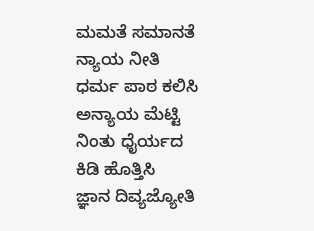ಮಮತೆ ಸಮಾನತೆ
ನ್ಯಾಯ ನೀತಿ
ಧರ್ಮ ಪಾಠ ಕಲಿಸಿ
ಅನ್ಯಾಯ ಮೆಟ್ಟಿ
ನಿಂತು ಧೈರ್ಯದ
ಕಿಡಿ ಹೊತ್ತಿಸಿ
ಜ್ಞಾನ ದಿವ್ಯಜ್ಯೋತಿ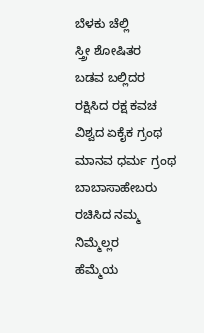ಬೆಳಕು ಚೆಲ್ಲಿ
ಸ್ತ್ರೀ ಶೋಷಿತರ
ಬಡವ ಬಲ್ಲಿದರ
ರಕ್ಷಿಸಿದ ರಕ್ಷ ಕವಚ
ವಿಶ್ವದ ಏಕೈಕ ಗ್ರಂಥ
ಮಾನವ ಧರ್ಮ ಗ್ರಂಥ
ಬಾಬಾಸಾಹೇಬರು
ರಚಿಸಿದ ನಮ್ಮ ನಿಮ್ಮೆಲ್ಲರ
ಹೆಮ್ಮೆಯ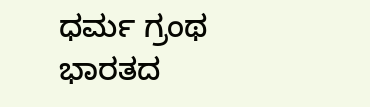ಧರ್ಮ ಗ್ರಂಥ
ಭಾರತದ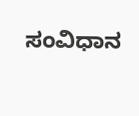ಸಂವಿಧಾನ